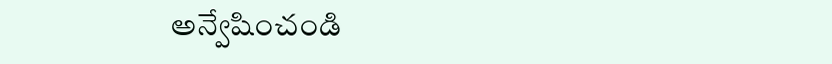అన్వేషించండి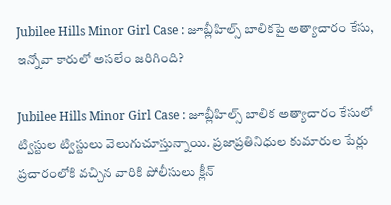Jubilee Hills Minor Girl Case : జూబ్లీహిల్స్ బాలికపై అత్యాచారం కేసు, ఇన్నోవా కారులో అసలేం జరిగింది?

Jubilee Hills Minor Girl Case : జూబ్లీహిల్స్ బాలిక అత్యాచారం కేసులో ట్విస్టుల ట్విస్టులు వెలుగుచూస్తున్నాయి. ప్రజాప్రతినిధుల కుమారుల పేర్లు ప్రచారంలోకి వచ్చిన వారికి పోలీసులు క్లీన్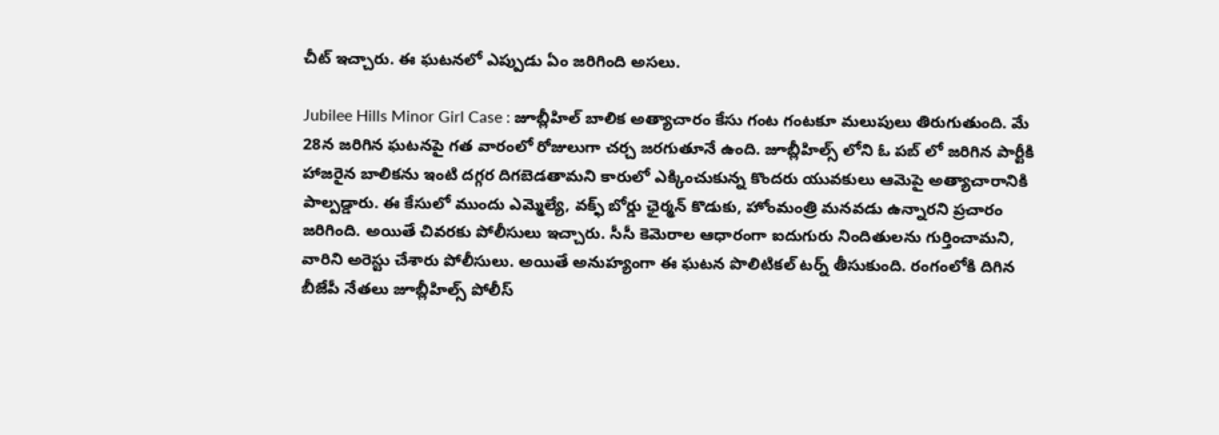చీట్ ఇచ్చారు. ఈ ఘటనలో ఎప్పుడు ఏం జరిగింది అసలు.

Jubilee Hills Minor Girl Case : జూబ్లీహిల్ బాలిక అత్యాచారం కేసు గంట గంటకూ మలుపులు తిరుగుతుంది. మే 28న జరిగిన ఘటనపై గత వారంలో రోజులుగా చర్చ జరగుతూనే ఉంది. జూబ్లీహిల్స్ లోని ఓ పబ్ లో జరిగిన పార్టీకి హాజరైన బాలికను ఇంటి దగ్గర దిగబెడతామని కారులో ఎక్కించుకున్న కొందరు యువకులు ఆమెపై అత్యాచారానికి పాల్పడ్డారు. ఈ కేసులో ముందు ఎమ్మెల్యే, వక్ఫ్ బోర్డు ఛైర్మన్ కొడుకు, హోంమంత్రి మనవడు ఉన్నారని ప్రచారం జరిగింది. అయితే చివరకు పోలీసులు ఇచ్చారు. సీసీ కెమెరాల ఆధారంగా ఐదుగురు నిందితులను గుర్తించామని, వారిని అరెస్టు చేశారు పోలీసులు. అయితే అనుహ్యంగా ఈ ఘటన పొలిటికల్ టర్న్ తీసుకుంది. రంగంలోకి దిగిన బీజేపీ నేతలు జూబ్లీహిల్స్ పోలీస్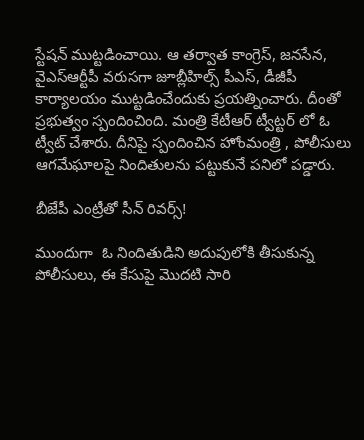స్టేషన్ ముట్టడించాయి. ఆ తర్వాత కాంగ్రెస్, జనసేన, వైఎస్ఆర్టీపీ వరుసగా జూబ్లీహిల్స్ పీఎస్, డీజీపీ కార్యాలయం ముట్టడించేందుకు ప్రయత్నించారు. దీంతో ప్రభుత్వం స్పందించింది. మంత్రి కేటీఆర్ ట్వీట్టర్ లో ఓ ట్వీట్ చేశారు. దీనిపై స్పందించిన హోంమంత్రి , పోలీసులు ఆగమేఘాలపై నిందితులను పట్టుకునే పనిలో పడ్డారు.

బీజేపీ ఎంట్రీతో సీన్ రివర్స్!

ముందుగా  ఓ నిందితుడిని అదుపులోకి తీసుకున్న పోలీసులు, ఈ కేసుపై మొదటి సారి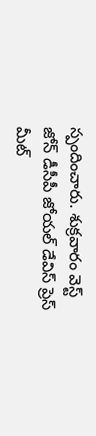స్పందించారు. శుక్రవారం వెస్ట్ జోన్ డీసీపీ జోయల్ డేవిస్ ప్రెస్ మీట్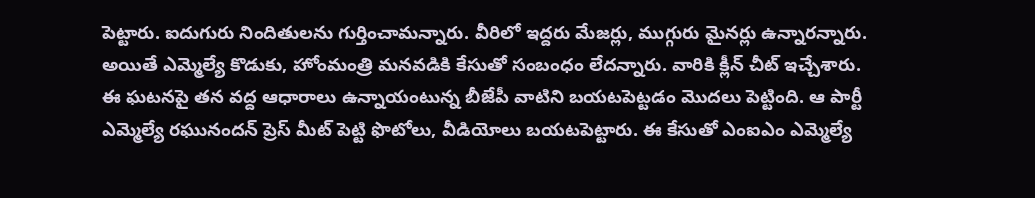పెట్టారు. ఐదుగురు నిందితులను గుర్తించామన్నారు. వీరిలో ఇద్దరు మేజర్లు, ముగ్గురు మైనర్లు ఉన్నారన్నారు. అయితే ఎమ్మెల్యే కొడుకు, హోంమంత్రి మనవడికి కేసుతో సంబంధం లేదన్నారు. వారికి క్లీన్ చీట్ ఇచ్చేశారు. ఈ ఘటనపై తన వద్ద ఆధారాలు ఉన్నాయంటున్న బీజేపీ వాటిని బయటపెట్టడం మొదలు పెట్టింది. ఆ పార్టీ ఎమ్మెల్యే రఘునందన్ ప్రెస్ మీట్ పెట్టి ఫొటోలు, వీడియోలు బయటపెట్టారు. ఈ కేసుతో ఎంఐఎం ఎమ్మెల్యే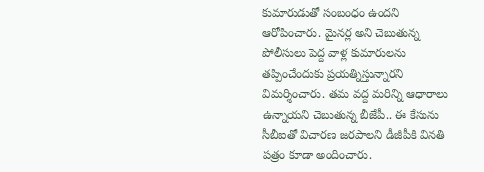కుమారుడుతో సంబంధం ఉందని ఆరోపించారు. మైనర్ల అని చెబుతున్న పోలీసులు పెద్ద వాళ్ల కుమారులను తప్పించేందుకు ప్రయత్నిస్తున్నారని విమర్శించారు. తమ వద్ద మరిన్ని ఆధారాలు ఉన్నాయని చెబుతున్న బీజేపీ.. ఈ కేసును సీబీఐతో విచారణ జరపాలని డీజీపీకి వినతి పత్రం కూడా అందించారు.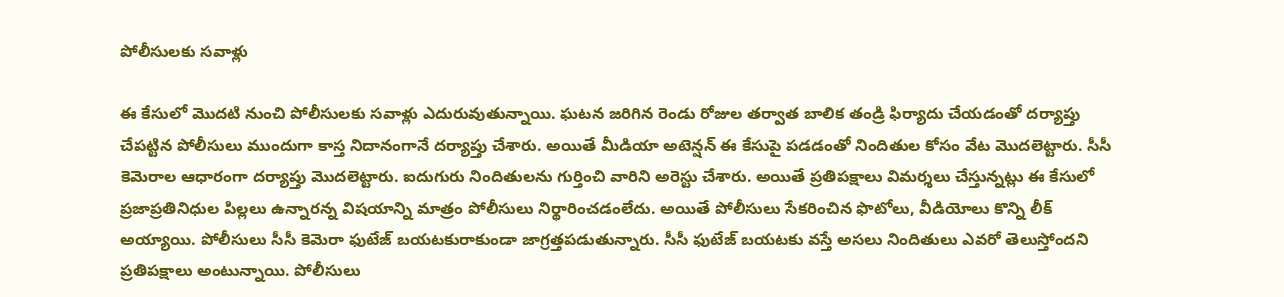పోలీసులకు సవాళ్లు

ఈ కేసులో మొదటి నుంచి పోలీసులకు సవాళ్లు ఎదురువుతున్నాయి. ఘటన జరిగిన రెండు రోజుల తర్వాత బాలిక తండ్రి ఫిర్యాదు చేయడంతో దర్యాప్తు చేపట్టిన పోలీసులు ముందుగా కాస్త నిదానంగానే దర్యాప్తు చేశారు. అయితే మీడియా అటెన్షన్ ఈ కేసుపై పడడంతో నిందితుల కోసం వేట మొదలెట్టారు. సీసీ కెమెరాల ఆధారంగా దర్యాప్తు మొదలెట్టారు. ఐదుగురు నిందితులను గుర్తించి వారిని అరెస్టు చేశారు. అయితే ప్రతిపక్షాలు విమర్శలు చేస్తున్నట్లు ఈ కేసులో ప్రజాప్రతినిధుల పిల్లలు ఉన్నారన్న విషయాన్ని మాత్రం పోలీసులు నిర్థారించడంలేదు. అయితే పోలీసులు సేకరించిన ఫొటోలు, వీడియోలు కొన్ని లీక్ అయ్యాయి. పోలీసులు సీసీ కెమెరా ఫుటేజ్ బయటకురాకుండా జాగ్రత్తపడుతున్నారు. సీసీ ఫుటేజ్ బయటకు వస్తే అసలు నిందితులు ఎవరో తెలుస్తోందని ప్రతిపక్షాలు అంటున్నాయి. పోలీసులు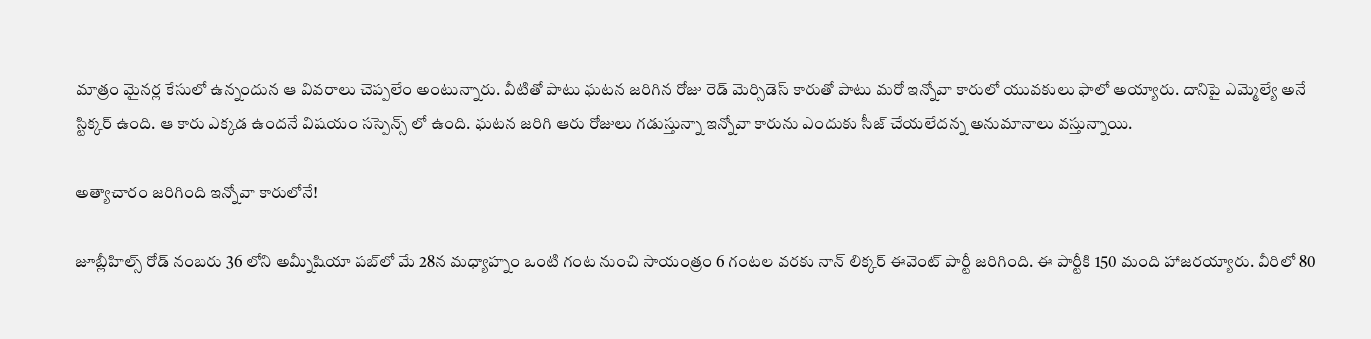మాత్రం మైనర్ల కేసులో ఉన్నందున ఆ వివరాలు చెప్పలేం అంటున్నారు. వీటితో పాటు ఘటన జరిగిన రోజు రెడ్ మెర్సిడెస్ కారుతో పాటు మరో ఇన్నోవా కారులో యువకులు ఫాలో అయ్యారు. దానిపై ఎమ్మెల్యే అనే స్టిక్కర్ ఉంది. ఆ కారు ఎక్కడ ఉందనే విషయం సస్పెన్స్ లో ఉంది. ఘటన జరిగి ఆరు రోజులు గడుస్తున్నా ఇన్నోవా కారును ఎందుకు సీజ్ చేయలేదన్న అనుమానాలు వస్తున్నాయి.

అత్యాచారం జరిగింది ఇన్నోవా కారులోనే!

జూబ్లీహిల్స్‌ రోడ్‌ నంబరు 36 లోని అమ్నీషియా పబ్‌లో మే 28న మధ్యాహ్నం ఒంటి గంట నుంచి సాయంత్రం 6 గంటల వరకు నాన్‌ లిక్కర్‌ ఈవెంట్‌ పార్టీ జరిగింది. ఈ పార్టీకి 150 మంది హాజరయ్యారు. వీరిలో 80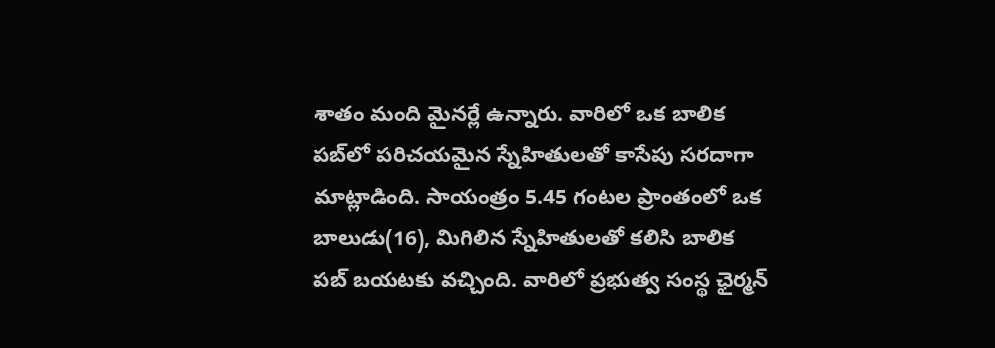శాతం మంది మైనర్లే ఉన్నారు. వారిలో ఒక బాలిక పబ్‌లో పరిచయమైన స్నేహితులతో కాసేపు సరదాగా మాట్లాడింది. సాయంత్రం 5.45 గంటల ప్రాంతంలో ఒక బాలుడు(16), మిగిలిన స్నేహితులతో కలిసి బాలిక పబ్ బయటకు వచ్చింది. వారిలో ప్రభుత్వ సంస్థ ఛైర్మన్‌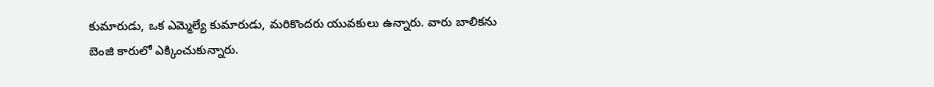కుమారుడు, ఒక ఎమ్మెల్యే కుమారుడు, మరికొందరు యువకులు ఉన్నారు. వారు బాలికను బెంజి కారులో ఎక్కించుకున్నారు.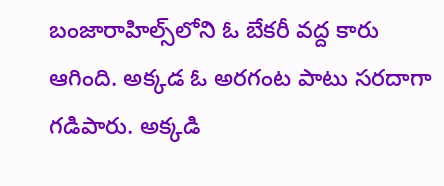బంజారాహిల్స్‌లోని ఓ బేకరీ వద్ద కారు ఆగింది. అక్కడ ఓ అరగంట పాటు సరదాగా గడిపారు. అక్కడి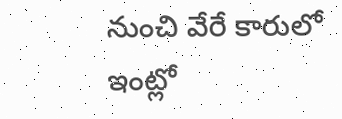నుంచి వేరే కారులో ఇంట్లో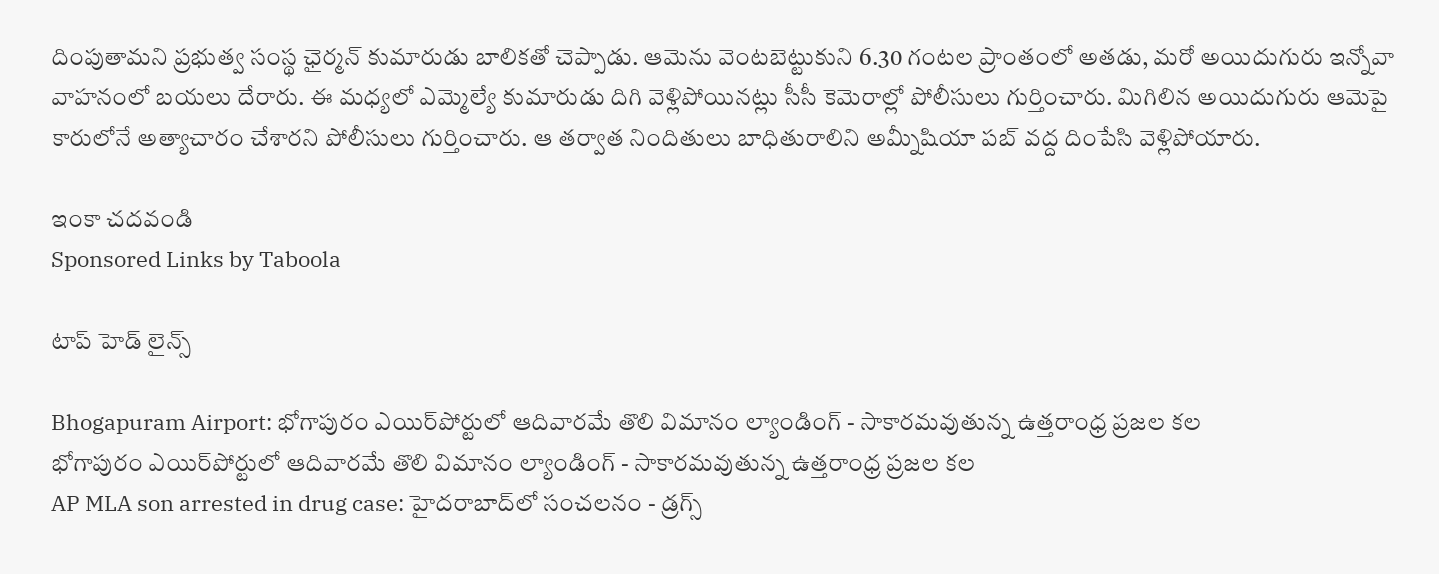దింపుతామని ప్రభుత్వ సంస్థ ఛైర్మన్‌ కుమారుడు బాలికతో చెప్పాడు. ఆమెను వెంటబెట్టుకుని 6.30 గంటల ప్రాంతంలో అతడు, మరో అయిదుగురు ఇన్నోవా వాహనంలో బయలు దేరారు. ఈ మధ్యలో ఎమ్మెల్యే కుమారుడు దిగి వెళ్లిపోయినట్లు సీసీ కెమెరాల్లో పోలీసులు గుర్తించారు. మిగిలిన అయిదుగురు ఆమెపై కారులోనే అత్యాచారం చేశారని పోలీసులు గుర్తించారు. ఆ తర్వాత నిందితులు బాధితురాలిని అమ్నీషియా పబ్‌ వద్ద దింపేసి వెళ్లిపోయారు.

ఇంకా చదవండి
Sponsored Links by Taboola

టాప్ హెడ్ లైన్స్

Bhogapuram Airport: భోగాపురం ఎయిర్‌పోర్టులో ఆదివారమే తొలి విమానం ల్యాండింగ్ - సాకారమవుతున్న ఉత్తరాంధ్ర ప్రజల కల
భోగాపురం ఎయిర్‌పోర్టులో ఆదివారమే తొలి విమానం ల్యాండింగ్ - సాకారమవుతున్న ఉత్తరాంధ్ర ప్రజల కల
AP MLA son arrested in drug case: హైదరాబాద్‌లో సంచలనం - డ్రగ్స్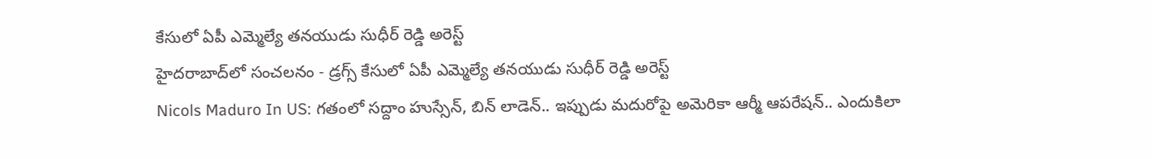కేసులో ఏపీ ఎమ్మెల్యే తనయుడు సుధీర్ రెడ్డి అరెస్ట్
హైదరాబాద్‌లో సంచలనం - డ్రగ్స్ కేసులో ఏపీ ఎమ్మెల్యే తనయుడు సుధీర్ రెడ్డి అరెస్ట్
Nicols Maduro In US: గతంలో సద్దాం హుస్సేన్, బిన్ లాడెన్.. ఇప్పుడు మదురోపై అమెరికా ఆర్మీ ఆపరేషన్.. ఎందుకిలా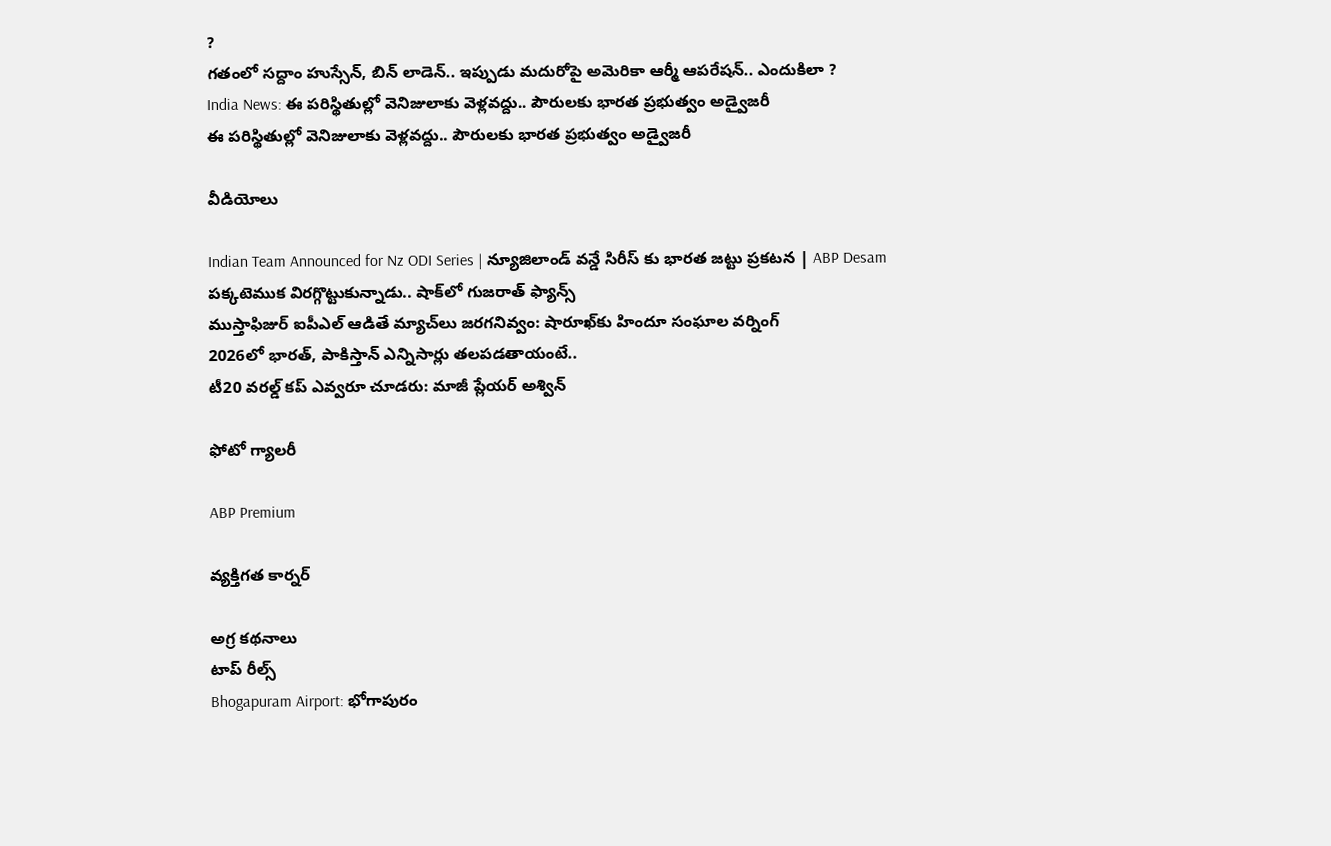?
గతంలో సద్దాం హుస్సేన్, బిన్ లాడెన్.. ఇప్పుడు మదురోపై అమెరికా ఆర్మీ ఆపరేషన్.. ఎందుకిలా ?
India News: ఈ పరిస్థితుల్లో వెనిజులాకు వెళ్లవద్దు.. పౌరులకు భారత ప్రభుత్వం అడ్వైజరీ
ఈ పరిస్థితుల్లో వెనిజులాకు వెళ్లవద్దు.. పౌరులకు భారత ప్రభుత్వం అడ్వైజరీ

వీడియోలు

Indian Team Announced for Nz ODI Series | న్యూజిలాండ్ వన్డే సిరీస్ కు భారత జట్టు ప్రకటన | ABP Desam
పక్కటెముక విరగ్గొట్టుకున్నాడు.. షాక్‌లో గుజరాత్ ఫ్యాన్స్
ముస్తాఫిజుర్‌ ఐపీఎల్ ఆడితే మ్యాచ్‌లు జరగనివ్వం: షారూఖ్‌కు హిందూ సంఘాల వర్నింగ్
2026లో భారత్, పాకిస్తాన్ ఎన్నిసార్లు తలపడతాయంటే..
టీ20 వరల్డ్ కప్ ఎవ్వరూ చూడరు: మాజీ ప్లేయర్ అశ్విన్

ఫోటో గ్యాలరీ

ABP Premium

వ్యక్తిగత కార్నర్

అగ్ర కథనాలు
టాప్ రీల్స్
Bhogapuram Airport: భోగాపురం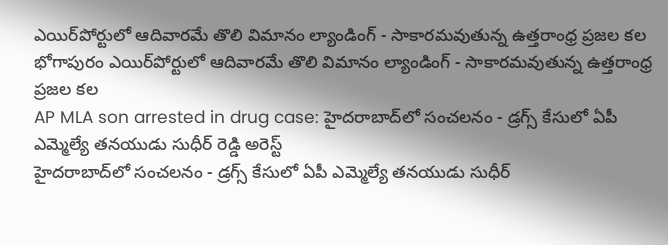ఎయిర్‌పోర్టులో ఆదివారమే తొలి విమానం ల్యాండింగ్ - సాకారమవుతున్న ఉత్తరాంధ్ర ప్రజల కల
భోగాపురం ఎయిర్‌పోర్టులో ఆదివారమే తొలి విమానం ల్యాండింగ్ - సాకారమవుతున్న ఉత్తరాంధ్ర ప్రజల కల
AP MLA son arrested in drug case: హైదరాబాద్‌లో సంచలనం - డ్రగ్స్ కేసులో ఏపీ ఎమ్మెల్యే తనయుడు సుధీర్ రెడ్డి అరెస్ట్
హైదరాబాద్‌లో సంచలనం - డ్రగ్స్ కేసులో ఏపీ ఎమ్మెల్యే తనయుడు సుధీర్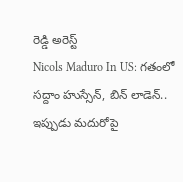రెడ్డి అరెస్ట్
Nicols Maduro In US: గతంలో సద్దాం హుస్సేన్, బిన్ లాడెన్.. ఇప్పుడు మదురోపై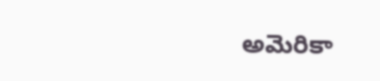అమెరికా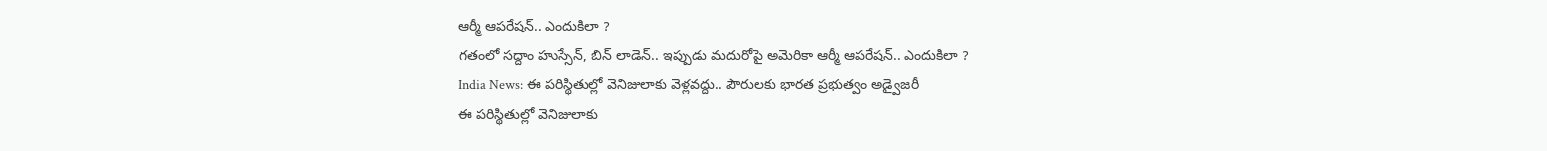ఆర్మీ ఆపరేషన్.. ఎందుకిలా ?
గతంలో సద్దాం హుస్సేన్, బిన్ లాడెన్.. ఇప్పుడు మదురోపై అమెరికా ఆర్మీ ఆపరేషన్.. ఎందుకిలా ?
India News: ఈ పరిస్థితుల్లో వెనిజులాకు వెళ్లవద్దు.. పౌరులకు భారత ప్రభుత్వం అడ్వైజరీ
ఈ పరిస్థితుల్లో వెనిజులాకు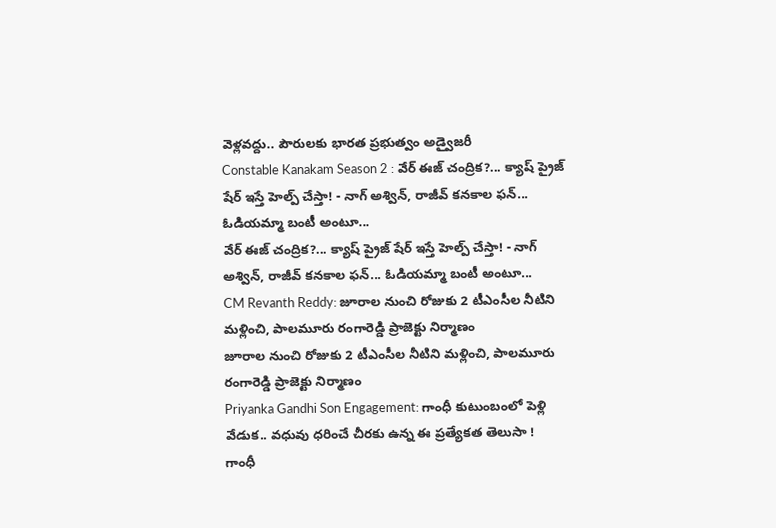వెళ్లవద్దు.. పౌరులకు భారత ప్రభుత్వం అడ్వైజరీ
Constable Kanakam Season 2 : వేర్ ఈజ్ చంద్రిక?... క్యాష్ ప్రైజ్ షేర్ ఇస్తే హెల్ప్ చేస్తా! - నాగ్ అశ్విన్, రాజీవ్ కనకాల ఫన్... ఓడియమ్మా బంటీ అంటూ...
వేర్ ఈజ్ చంద్రిక?... క్యాష్ ప్రైజ్ షేర్ ఇస్తే హెల్ప్ చేస్తా! - నాగ్ అశ్విన్, రాజీవ్ కనకాల ఫన్... ఓడియమ్మా బంటీ అంటూ...
CM Revanth Reddy: జూరాల నుంచి రోజుకు 2 టీఎంసీల నీటిని మళ్లించి, పాలమూరు రంగారెడ్డి ప్రాజెక్టు నిర్మాణం
జూరాల నుంచి రోజుకు 2 టీఎంసీల నీటిని మళ్లించి, పాలమూరు రంగారెడ్డి ప్రాజెక్టు నిర్మాణం
Priyanka Gandhi Son Engagement: గాంధీ కుటుంబంలో పెళ్లి వేడుక.. వధువు ధరించే చీరకు ఉన్న ఈ ప్రత్యేకత తెలుసా !
గాంధీ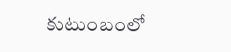కుటుంబంలో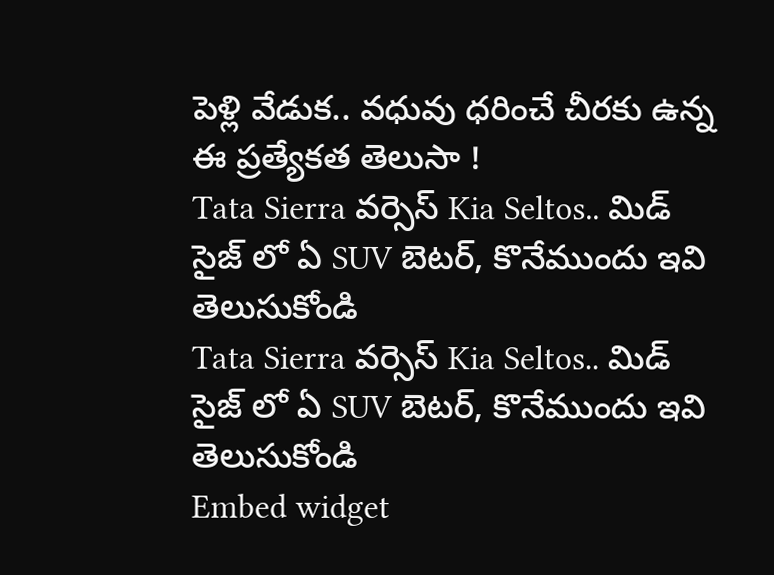పెళ్లి వేడుక.. వధువు ధరించే చీరకు ఉన్న ఈ ప్రత్యేకత తెలుసా !
Tata Sierra వర్సెస్ Kia Seltos.. మిడ్ సైజ్ లో ఏ SUV బెటర్, కొనేముందు ఇవి తెలుసుకోండి
Tata Sierra వర్సెస్ Kia Seltos.. మిడ్ సైజ్ లో ఏ SUV బెటర్, కొనేముందు ఇవి తెలుసుకోండి
Embed widget